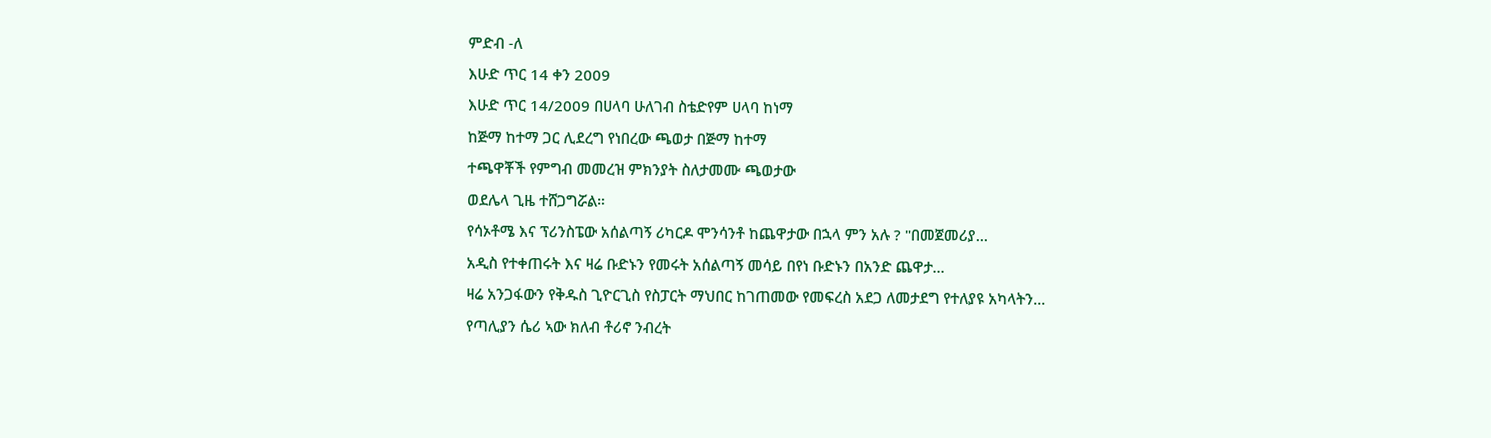ምድብ -ለ
እሁድ ጥር 14 ቀን 2009
እሁድ ጥር 14/2009 በሀላባ ሁለገብ ስቴድየም ሀላባ ከነማ
ከጅማ ከተማ ጋር ሊደረግ የነበረው ጫወታ በጅማ ከተማ
ተጫዋቾች የምግብ መመረዝ ምክንያት ስለታመሙ ጫወታው
ወደሌላ ጊዜ ተሸጋግሯል።
የሳኦቶሜ እና ፕሪንስፔው አሰልጣኝ ሪካርዶ ሞንሳንቶ ከጨዋታው በኋላ ምን አሉ ? "በመጀመሪያ...
አዲስ የተቀጠሩት እና ዛሬ ቡድኑን የመሩት አሰልጣኝ መሳይ በየነ ቡድኑን በአንድ ጨዋታ...
ዛሬ አንጋፋውን የቅዱስ ጊዮርጊስ የስፓርት ማህበር ከገጠመው የመፍረስ አደጋ ለመታደግ የተለያዩ አካላትን...
የጣሊያን ሴሪ ኣው ክለብ ቶሪኖ ንብረት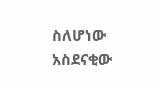ስለሆነው አስደናቂው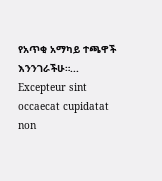የአጥቂ አማካይ ተጫዋች እንንገራችሁ።...
Excepteur sint occaecat cupidatat non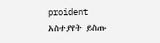proident
አስተያየት ይስጡ